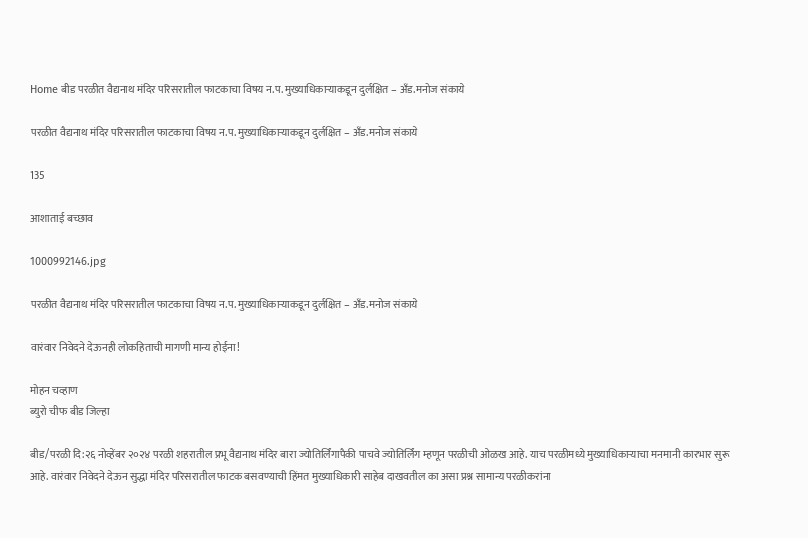Home बीड परळीत वैद्यनाथ मंदिर परिसरातील फाटकाचा विषय न.प. मुख्याधिकाऱ्याकडून दुर्लक्षित – अँड.मनोज संकाये

परळीत वैद्यनाथ मंदिर परिसरातील फाटकाचा विषय न.प. मुख्याधिकाऱ्याकडून दुर्लक्षित – अँड.मनोज संकाये

135

आशाताई बच्छाव

1000992146.jpg

परळीत वैद्यनाथ मंदिर परिसरातील फाटकाचा विषय न.प. मुख्याधिकाऱ्याकडून दुर्लक्षित – अँड.मनोज संकाये

वारंवार निवेदने देऊनही लोकहिताची मागणी मान्य होईना!

मोहन चव्हाण
ब्युरो चीफ बीड जिल्हा

बीड/परळी दि:२६ नोव्हेंबर २०२४ परळी शहरातील प्रभू वैद्यनाथ मंदिर बारा ज्योतिर्लिंगापैकी पाचवे ज्योतिर्लिंग म्हणून परळीची ओळख आहे. याच परळीमध्ये मुख्याधिकाऱ्याचा मनमानी कारभार सुरू आहे. वारंवार निवेदने देऊन सुद्धा मंदिर परिसरातील फाटक बसवण्याची हिंमत मुख्याधिकारी साहेब दाखवतील का असा प्रश्न सामान्य परळीकरांना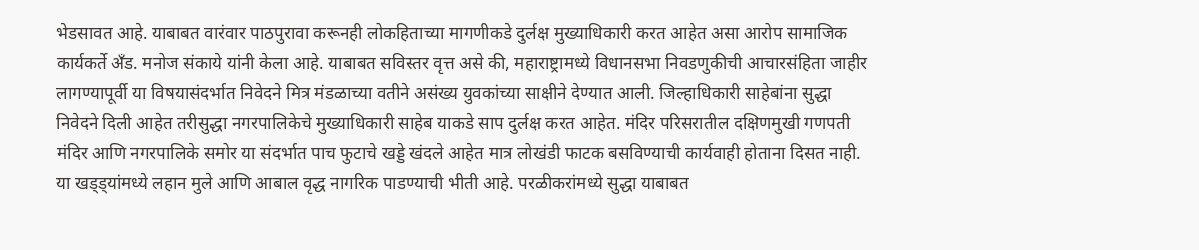भेडसावत आहे. याबाबत वारंवार पाठपुरावा करूनही लोकहिताच्या मागणीकडे दुर्लक्ष मुख्याधिकारी करत आहेत असा आरोप सामाजिक कार्यकर्ते अँड. मनोज संकाये यांनी केला आहे. याबाबत सविस्तर वृत्त असे की, महाराष्ट्रामध्ये विधानसभा निवडणुकीची आचारसंहिता जाहीर लागण्यापूर्वी या विषयासंदर्भात निवेदने मित्र मंडळाच्या वतीने असंख्य युवकांच्या साक्षीने देण्यात आली. जिल्हाधिकारी साहेबांना सुद्धा निवेदने दिली आहेत तरीसुद्धा नगरपालिकेचे मुख्याधिकारी साहेब याकडे साप दुर्लक्ष करत आहेत. मंदिर परिसरातील दक्षिणमुखी गणपती मंदिर आणि नगरपालिके समोर या संदर्भात पाच फुटाचे खड्डे खंदले आहेत मात्र लोखंडी फाटक बसविण्याची कार्यवाही होताना दिसत नाही. या खड्ड्यांमध्ये लहान मुले आणि आबाल वृद्ध नागरिक पाडण्याची भीती आहे. परळीकरांमध्ये सुद्धा याबाबत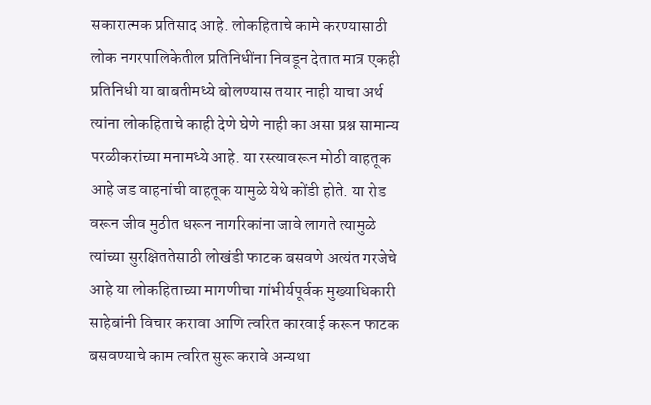सकारात्मक प्रतिसाद आहे. लोकहिताचे कामे करण्यासाठी लोक नगरपालिकेतील प्रतिनिधींना निवडून देतात मात्र एकही प्रतिनिधी या बाबतीमध्ये बोलण्यास तयार नाही याचा अर्थ त्यांना लोकहिताचे काही देणे घेणे नाही का असा प्रश्न सामान्य परळीकरांच्या मनामध्ये आहे. या रस्त्यावरून मोठी वाहतूक आहे जड वाहनांची वाहतूक यामुळे येथे कोंडी होते. या रोड वरून जीव मुठीत धरून नागरिकांना जावे लागते त्यामुळे त्यांच्या सुरक्षिततेसाठी लोखंडी फाटक बसवणे अत्यंत गरजेचे आहे या लोकहिताच्या मागणीचा गांभीर्यपूर्वक मुख्याधिकारी साहेबांनी विचार करावा आणि त्वरित कारवाई करून फाटक बसवण्याचे काम त्वरित सुरू करावे अन्यथा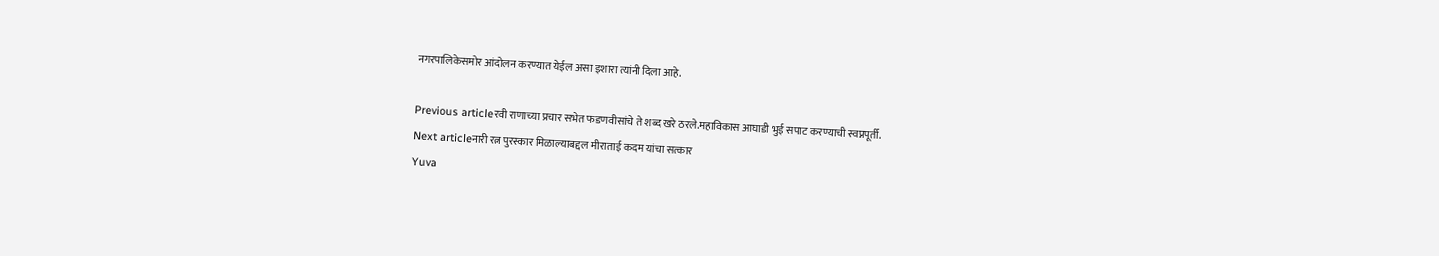नगरपालिकेसमोर आंदोलन करण्यात येईल असा इशारा त्यांनी दिला आहे.

Previous articleरवी राणाच्या प्रचार सभेत फडणवीसांचे ते शब्द खरे ठरले.महाविकास आघाडी भुई सपाट करण्याची स्वप्नपूर्ती.
Next articleनारी रत्न पुरस्कार मिळाल्याबद्दल मीराताई कदम यांचा सत्कार
Yuva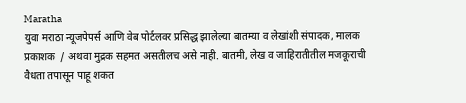Maratha
युवा मराठा न्यूजपेपर्स आणि वेब पोर्टलवर प्रसिद्ध झालेल्या बातम्या व लेखांशी संपादक, मालक प्रकाशक  / अथवा मुद्रक सहमत असतीलच असे नाही. बातमी, लेख व जाहिरातीतील मजकूराची वैधता तपासून पाहू शकत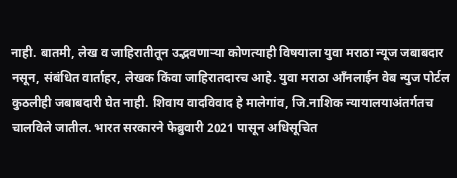नाही. बातमी, लेख व जाहिरातीतून उद्भवणाऱ्या कोणत्याही विषयाला युवा मराठा न्यूज जबाबदार नसून, संबंधित वार्ताहर, लेखक किंवा जाहिरातदारच आहे. युवा मराठा आँनलाईन वेब न्युज पोर्टल कुठलीही जबाबदारी घेत नाही. शिवाय वादविवाद हे मालेगांव, जि.नाशिक न्यायालयाअंतर्गतच चालविले जातील. भारत सरकारने फेब्रुवारी 2021 पासून अधिसूचित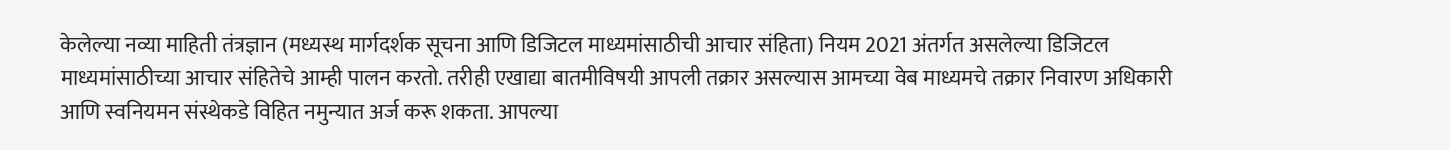केलेल्या नव्या माहिती तंत्रज्ञान (मध्यस्थ मार्गदर्शक सूचना आणि डिजिटल माध्यमांसाठीची आचार संहिता) नियम 2021 अंतर्गत असलेल्या डिजिटल माध्यमांसाठीच्या आचार संहितेचे आम्ही पालन करतो. तरीही एखाद्या बातमीविषयी आपली तक्रार असल्यास आमच्या वेब माध्यमचे तक्रार निवारण अधिकारी आणि स्वनियमन संस्थेकडे विहित नमुन्यात अर्ज करू शकता. आपल्या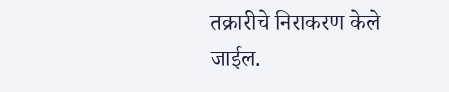तक्रारीचे निराकरण केले जाईल.